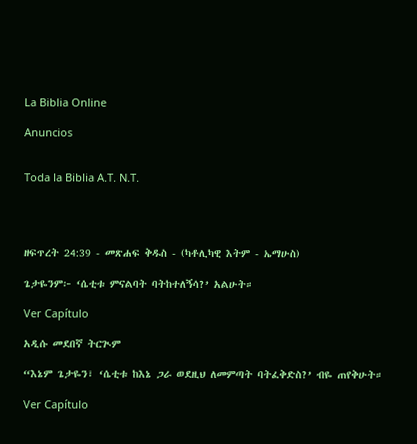La Biblia Online

Anuncios


Toda la Biblia A.T. N.T.




ዘፍጥረት 24:39 - መጽሐፍ ቅዱስ - (ካቶሊካዊ እትም - ኤማሁስ)

ጌታዬንም፦ ‘ሴቲቱ ምናልባት ባትከተለኝሳ?’ አልሁት።

Ver Capítulo

አዲሱ መደበኛ ትርጒም

“እኔም ጌታዬን፣ ‘ሴቲቱ ከእኔ ጋራ ወደዚህ ለመምጣት ባትፈቅድስ?’ ብዬ ጠየቅሁት።

Ver Capítulo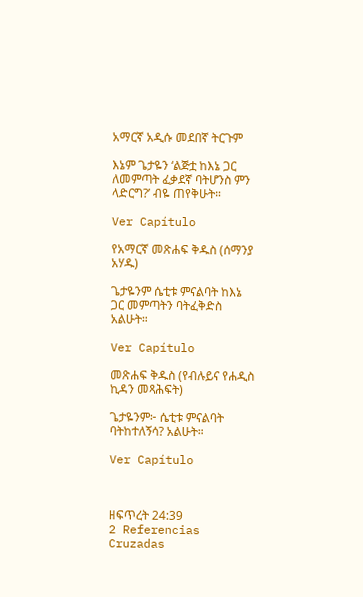አማርኛ አዲሱ መደበኛ ትርጉም

እኔም ጌታዬን ‘ልጅቷ ከእኔ ጋር ለመምጣት ፈቃደኛ ባትሆንስ ምን ላድርግ?’ ብዬ ጠየቅሁት።

Ver Capítulo

የአማርኛ መጽሐፍ ቅዱስ (ሰማንያ አሃዱ)

ጌታዬንም ሴቲቱ ምናልባት ከእኔ ጋር መምጣትን ባትፈቅድስ አልሁት።

Ver Capítulo

መጽሐፍ ቅዱስ (የብሉይና የሐዲስ ኪዳን መጻሕፍት)

ጌታዬንም፦ ሴቲቱ ምናልባት ባትከተለኝሳ? አልሁት።

Ver Capítulo



ዘፍጥረት 24:39
2 Referencias Cruzadas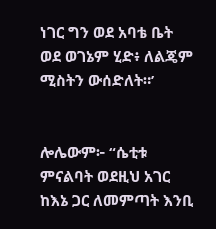ነገር ግን ወደ አባቴ ቤት ወደ ወገኔም ሂድ፥ ለልጄም ሚስትን ውሰድለት።’


ሎሌውም፦ “ሴቲቱ ምናልባት ወደዚህ አገር ከእኔ ጋር ለመምጣት እንቢ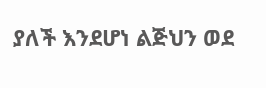ያለች እንደሆነ ልጅህን ወደ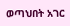ወጣህበት አገር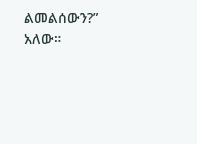ልመልሰውን?” አለው።